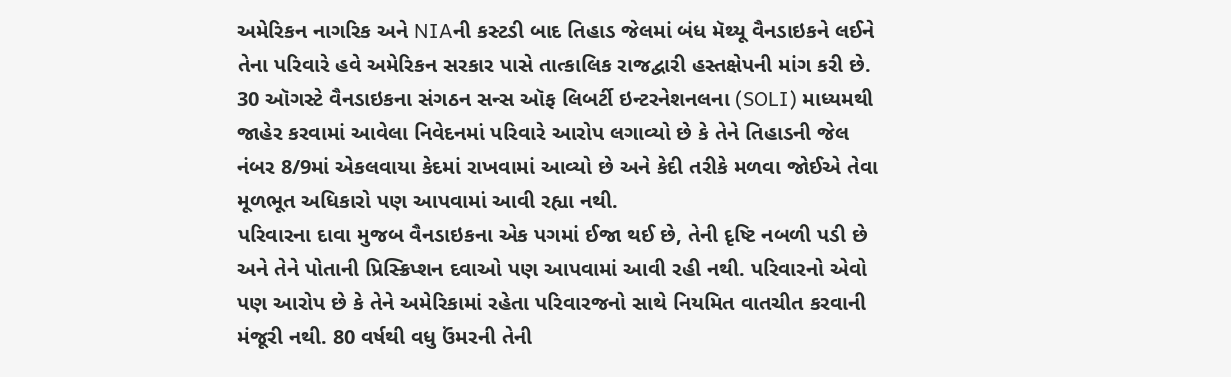અમેરિકન નાગરિક અને NIAની કસ્ટડી બાદ તિહાડ જેલમાં બંધ મૅથ્યૂ વૈનડાઇકને લઈને તેના પરિવારે હવે અમેરિકન સરકાર પાસે તાત્કાલિક રાજદ્વારી હસ્તક્ષેપની માંગ કરી છે. 30 ઑગસ્ટે વૈનડાઇકના સંગઠન સન્સ ઑફ લિબર્ટી ઇન્ટરનેશનલના (SOLI) માધ્યમથી જાહેર કરવામાં આવેલા નિવેદનમાં પરિવારે આરોપ લગાવ્યો છે કે તેને તિહાડની જેલ નંબર 8/9માં એકલવાયા કેદમાં રાખવામાં આવ્યો છે અને કેદી તરીકે મળવા જોઈએ તેવા મૂળભૂત અધિકારો પણ આપવામાં આવી રહ્યા નથી.
પરિવારના દાવા મુજબ વૈનડાઇકના એક પગમાં ઈજા થઈ છે, તેની દૃષ્ટિ નબળી પડી છે અને તેને પોતાની પ્રિસ્ક્રિપ્શન દવાઓ પણ આપવામાં આવી રહી નથી. પરિવારનો એવો પણ આરોપ છે કે તેને અમેરિકામાં રહેતા પરિવારજનો સાથે નિયમિત વાતચીત કરવાની મંજૂરી નથી. 80 વર્ષથી વધુ ઉંમરની તેની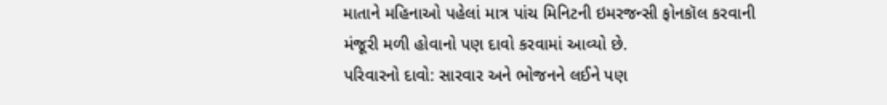માતાને મહિનાઓ પહેલાં માત્ર પાંચ મિનિટની ઇમરજન્સી ફોનકૉલ કરવાની મંજૂરી મળી હોવાનો પણ દાવો કરવામાં આવ્યો છે.
પરિવારનો દાવો: સારવાર અને ભોજનને લઈને પણ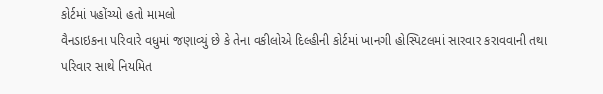કોર્ટમાં પહોંચ્યો હતો મામલો
વૈનડાઇકના પરિવારે વધુમાં જણાવ્યું છે કે તેના વકીલોએ દિલ્હીની કોર્ટમાં ખાનગી હોસ્પિટલમાં સારવાર કરાવવાની તથા પરિવાર સાથે નિયમિત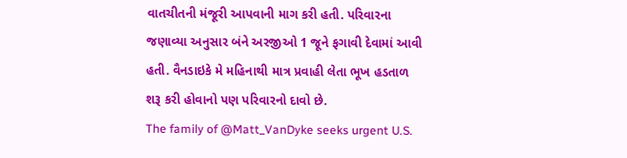વાતચીતની મંજૂરી આપવાની માગ કરી હતી. પરિવારના જણાવ્યા અનુસાર બંને અરજીઓ 1 જૂને ફગાવી દેવામાં આવી હતી. વૈનડાઇકે મે મહિનાથી માત્ર પ્રવાહી લેતા ભૂખ હડતાળ શરૂ કરી હોવાનો પણ પરિવારનો દાવો છે.
The family of @Matt_VanDyke seeks urgent U.S.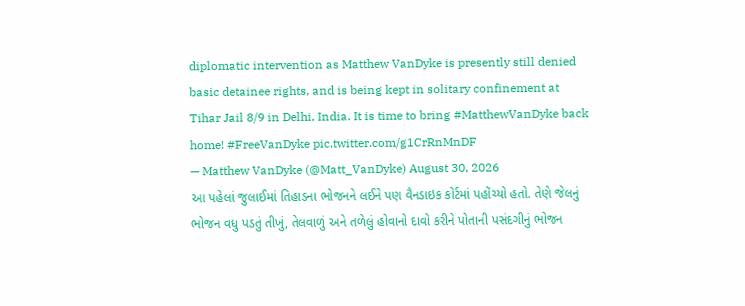diplomatic intervention as Matthew VanDyke is presently still denied basic detainee rights, and is being kept in solitary confinement at Tihar Jail 8/9 in Delhi, India. It is time to bring #MatthewVanDyke back home! #FreeVanDyke pic.twitter.com/g1CrRnMnDF
— Matthew VanDyke (@Matt_VanDyke) August 30, 2026
આ પહેલાં જુલાઈમાં તિહાડના ભોજનને લઈને પણ વૈનડાઇક કોર્ટમાં પહોંચ્યો હતો. તેણે જેલનું ભોજન વધુ પડતું તીખું, તેલવાળું અને તળેલું હોવાનો દાવો કરીને પોતાની પસંદગીનું ભોજન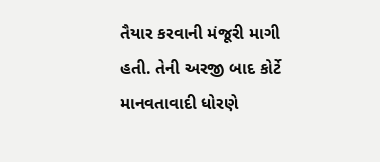તૈયાર કરવાની મંજૂરી માગી હતી. તેની અરજી બાદ કોર્ટે માનવતાવાદી ધોરણે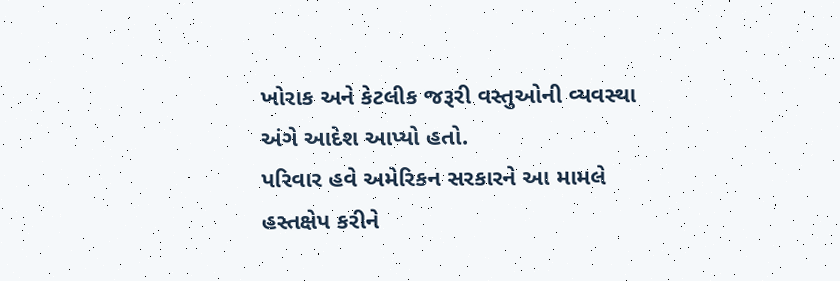ખોરાક અને કેટલીક જરૂરી વસ્તુઓની વ્યવસ્થા અંગે આદેશ આપ્યો હતો.
પરિવાર હવે અમેરિકન સરકારને આ મામલે હસ્તક્ષેપ કરીને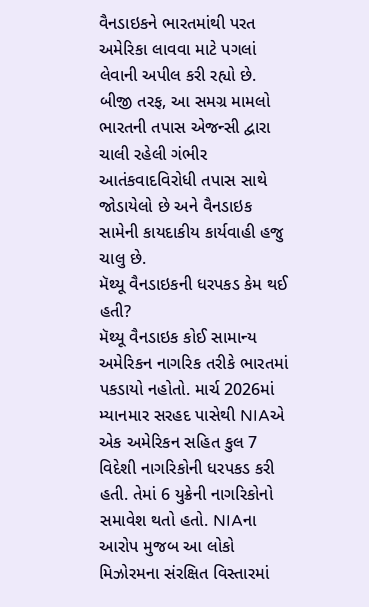વૈનડાઇકને ભારતમાંથી પરત અમેરિકા લાવવા માટે પગલાં લેવાની અપીલ કરી રહ્યો છે. બીજી તરફ, આ સમગ્ર મામલો ભારતની તપાસ એજન્સી દ્વારા ચાલી રહેલી ગંભીર આતંકવાદવિરોધી તપાસ સાથે જોડાયેલો છે અને વૈનડાઇક સામેની કાયદાકીય કાર્યવાહી હજુ ચાલુ છે.
મૅથ્યૂ વૈનડાઇકની ધરપકડ કેમ થઈ હતી?
મૅથ્યૂ વૈનડાઇક કોઈ સામાન્ય અમેરિકન નાગરિક તરીકે ભારતમાં પકડાયો નહોતો. માર્ચ 2026માં મ્યાનમાર સરહદ પાસેથી NIAએ એક અમેરિકન સહિત કુલ 7 વિદેશી નાગરિકોની ધરપકડ કરી હતી. તેમાં 6 યુક્રેની નાગરિકોનો સમાવેશ થતો હતો. NIAના આરોપ મુજબ આ લોકો મિઝોરમના સંરક્ષિત વિસ્તારમાં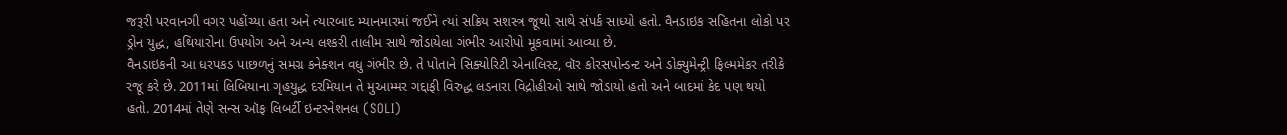જરૂરી પરવાનગી વગર પહોંચ્યા હતા અને ત્યારબાદ મ્યાનમારમાં જઈને ત્યાં સક્રિય સશસ્ત્ર જૂથો સાથે સંપર્ક સાધ્યો હતો. વૈનડાઇક સહિતના લોકો પર ડ્રોન યુદ્ધ, હથિયારોના ઉપયોગ અને અન્ય લશ્કરી તાલીમ સાથે જોડાયેલા ગંભીર આરોપો મૂકવામાં આવ્યા છે.
વૈનડાઇકની આ ધરપકડ પાછળનું સમગ્ર કનેક્શન વધુ ગંભીર છે. તે પોતાને સિક્યોરિટી એનાલિસ્ટ, વૉર કોરસપોન્ડન્ટ અને ડોક્યુમેન્ટ્રી ફિલ્મમેકર તરીકે રજૂ કરે છે. 2011માં લિબિયાના ગૃહયુદ્ધ દરમિયાન તે મુઆમ્મર ગદ્દાફી વિરુદ્ધ લડનારા વિદ્રોહીઓ સાથે જોડાયો હતો અને બાદમાં કેદ પણ થયો હતો. 2014માં તેણે સન્સ ઑફ લિબર્ટી ઇન્ટરનેશનલ (SOLI)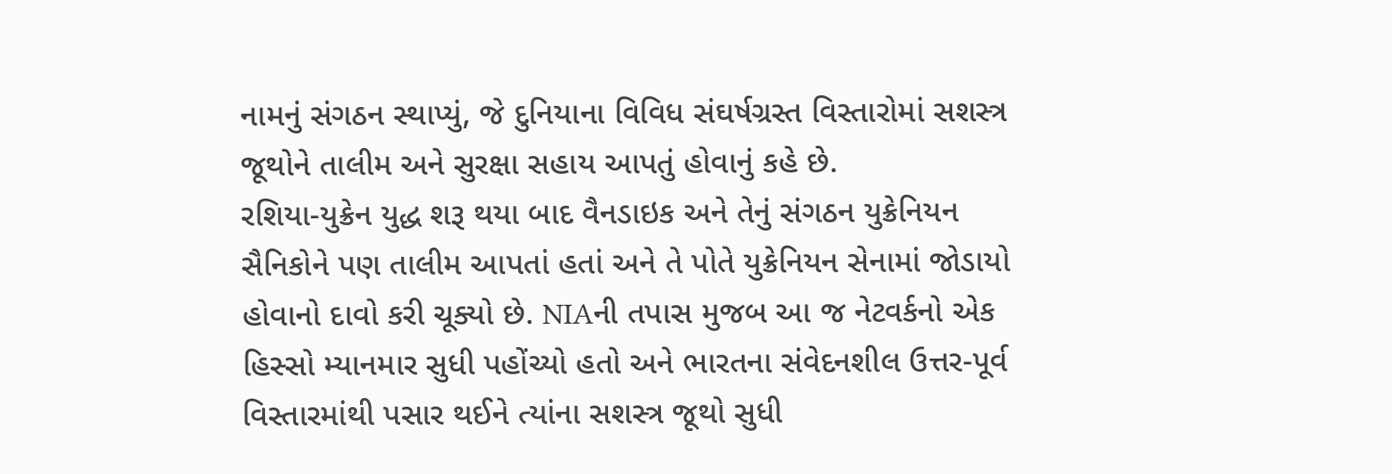નામનું સંગઠન સ્થાપ્યું, જે દુનિયાના વિવિધ સંઘર્ષગ્રસ્ત વિસ્તારોમાં સશસ્ત્ર જૂથોને તાલીમ અને સુરક્ષા સહાય આપતું હોવાનું કહે છે.
રશિયા-યુક્રેન યુદ્ધ શરૂ થયા બાદ વૈનડાઇક અને તેનું સંગઠન યુક્રેનિયન સૈનિકોને પણ તાલીમ આપતાં હતાં અને તે પોતે યુક્રેનિયન સેનામાં જોડાયો હોવાનો દાવો કરી ચૂક્યો છે. NIAની તપાસ મુજબ આ જ નેટવર્કનો એક હિસ્સો મ્યાનમાર સુધી પહોંચ્યો હતો અને ભારતના સંવેદનશીલ ઉત્તર-પૂર્વ વિસ્તારમાંથી પસાર થઈને ત્યાંના સશસ્ત્ર જૂથો સુધી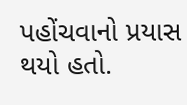પહોંચવાનો પ્રયાસ થયો હતો.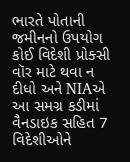ભારતે પોતાની જમીનનો ઉપયોગ કોઈ વિદેશી પ્રોક્સી વૉર માટે થવા ન દીધો અને NIAએ આ સમગ્ર કડીમાં વૈનડાઇક સહિત 7 વિદેશીઓને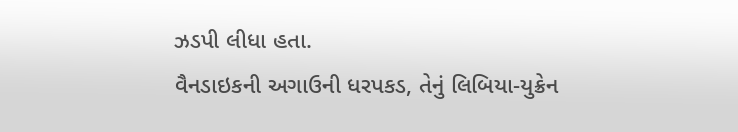ઝડપી લીધા હતા.
વૈનડાઇકની અગાઉની ધરપકડ, તેનું લિબિયા-યુક્રેન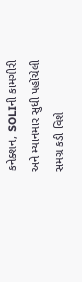કનેક્શન, SOLIની કામગીરી અને મ્યાનમાર સુધી પહોંચેલી સમગ્ર કડી વિશે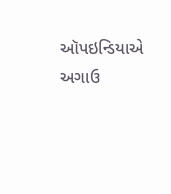ઑપઇન્ડિયાએ અગાઉ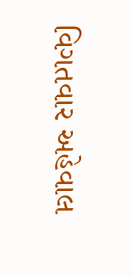વિગતવાર અહેવાલ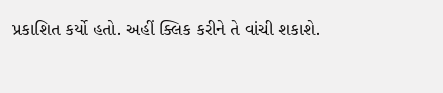પ્રકાશિત કર્યો હતો. અહીં ક્લિક કરીને તે વાંચી શકાશે.